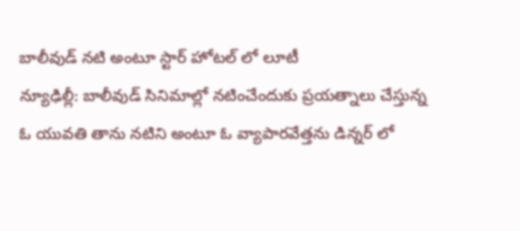బాలీవుడ్ నటి అంటూ స్టార్ హోటల్ లో లూటీ
న్యూఢిల్లీ: బాలీవుడ్ సినిమాల్లో నటించేందుకు ప్రయత్నాలు చేస్తున్న ఓ యువతి తాను నటిని అంటూ ఓ వ్యాపారవేత్తను డిన్నర్ లో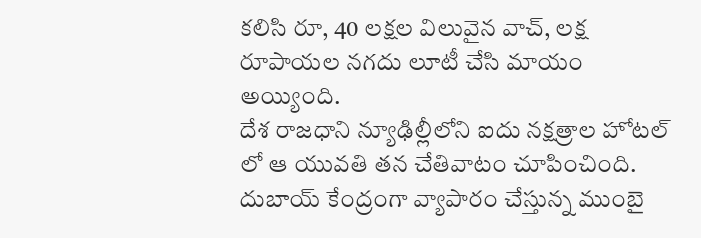కలిసి రూ, 40 లక్షల విలువైన వాచ్, లక్ష రూపాయల నగదు లూటీ చేసి మాయం అయ్యింది.
దేశ రాజధాని న్యూఢిల్లీలోని ఐదు నక్షత్రాల హోటల్ లో ఆ యువతి తన చేతివాటం చూపించింది. దుబాయ్ కేంద్రంగా వ్యాపారం చేస్తున్న ముంబై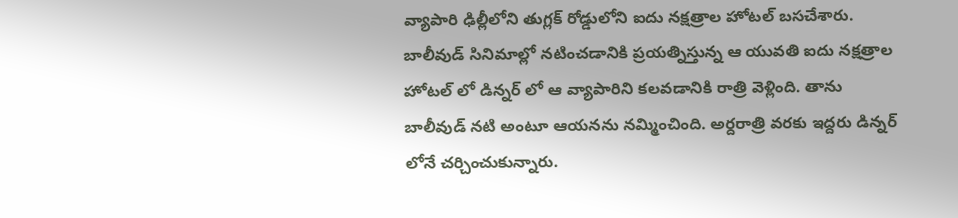వ్యాపారి ఢిల్లీలోని తుగ్లక్ రోడ్డులోని ఐదు నక్షత్రాల హోటల్ బసచేశారు.
బాలీవుడ్ సినిమాల్లో నటించడానికి ప్రయత్నిస్తున్న ఆ యువతి ఐదు నక్షత్రాల హోటల్ లో డిన్నర్ లో ఆ వ్యాపారిని కలవడానికి రాత్రి వెళ్లింది. తాను బాలీవుడ్ నటి అంటూ ఆయనను నమ్మించింది. అర్దరాత్రి వరకు ఇద్దరు డిన్నర్ లోనే చర్చించుకున్నారు.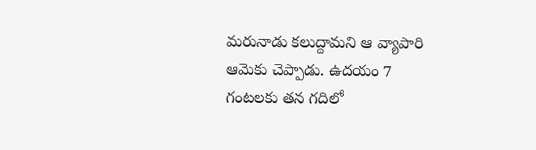మరునాడు కలుద్దామని ఆ వ్యాపారి ఆమెకు చెప్పాడు. ఉదయం 7 గంటలకు తన గదిలో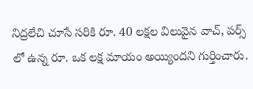నిద్రలేచి చూసే సరికి రూ. 40 లక్షల విలువైన వాచ్, పర్స్ లో ఉన్న రూ. ఒక లక్ష మాయం అయ్యిందని గుర్తించారు.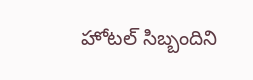హోటల్ సిబ్బందిని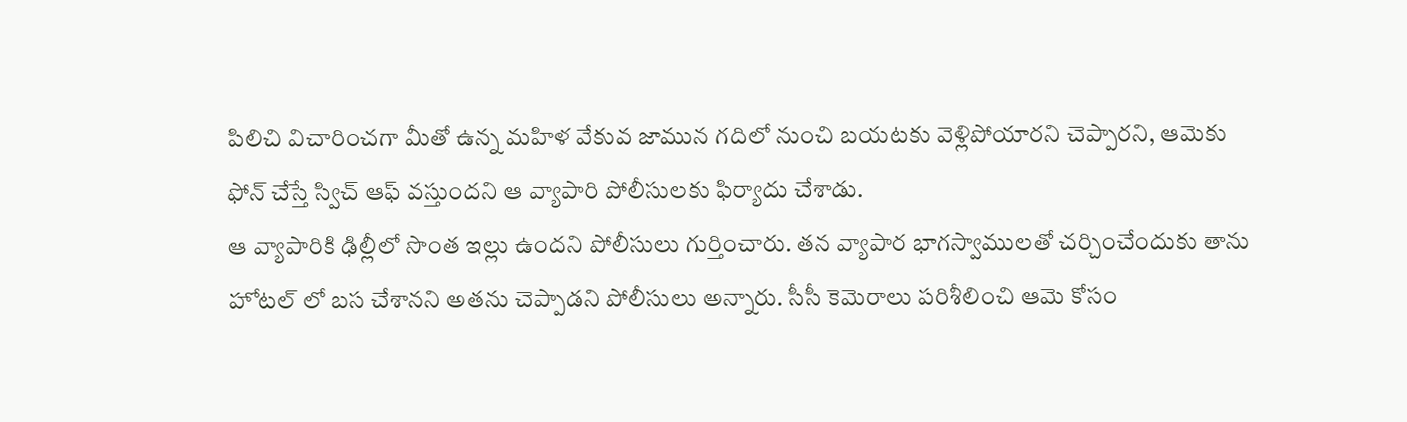పిలిచి విచారించగా మీతో ఉన్న మహిళ వేకువ జామున గదిలో నుంచి బయటకు వెళ్లిపోయారని చెప్పారని, ఆమెకు ఫోన్ చేస్తే స్విచ్ ఆఫ్ వస్తుందని ఆ వ్యాపారి పోలీసులకు ఫిర్యాదు చేశాడు.
ఆ వ్యాపారికి ఢిల్లీలో సొంత ఇల్లు ఉందని పోలీసులు గుర్తించారు. తన వ్యాపార భాగస్వాములతో చర్చించేందుకు తాను హోటల్ లో బస చేశానని అతను చెప్పాడని పోలీసులు అన్నారు. సీసీ కెమెరాలు పరిశీలించి ఆమె కోసం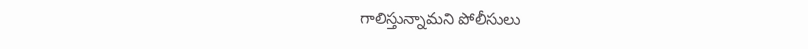గాలిస్తున్నామని పోలీసులు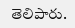తెలిపారు.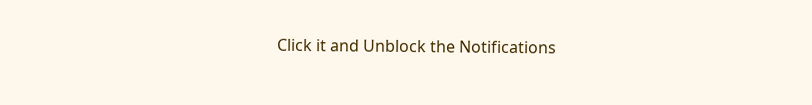Click it and Unblock the Notifications